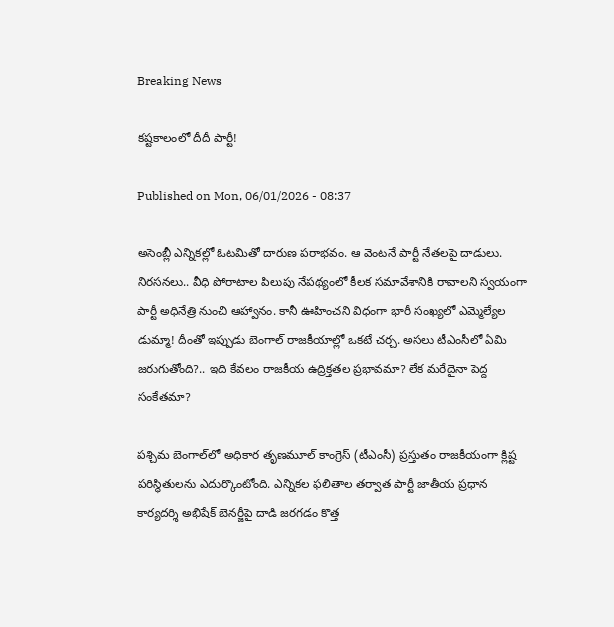Breaking News

కష్టకాలంలో దీదీ పార్టీ!

Published on Mon, 06/01/2026 - 08:37

అసెంబ్లీ ఎన్నికల్లో ఓటమితో దారుణ పరాభవం. ఆ వెంటనే పార్టీ నేతలపై దాడులు. నిరసనలు.. వీధి పోరాటాల పిలుపు నేపథ్యంలో కీలక సమావేశానికి రావాలని స్వయంగా పార్టీ అధినేత్రి నుంచి ఆహ్వానం. కానీ ఊహించని విధంగా భారీ సంఖ్యలో ఎమ్మెల్యేల డుమ్మా! దీంతో ఇప్పుడు బెంగాల్‌ రాజకీయాల్లో ఒకటే చర్చ. అసలు టీఎంసీలో ఏమి జరుగుతోంది?.. ఇది కేవలం రాజకీయ ఉద్రిక్తతల ప్రభావమా? లేక మరేదైనా పెద్ద సంకేతమా?

పశ్చిమ బెంగాల్‌లో అధికార తృణమూల్‌ కాంగ్రెస్‌ (టీఎంసీ) ప్రస్తుతం రాజకీయంగా క్లిష్ట పరిస్థితులను ఎదుర్కొంటోంది. ఎన్నికల ఫలితాల తర్వాత పార్టీ జాతీయ ప్రధాన కార్యదర్శి అభిషేక్‌ బెనర్జీపై దాడి జరగడం కొత్త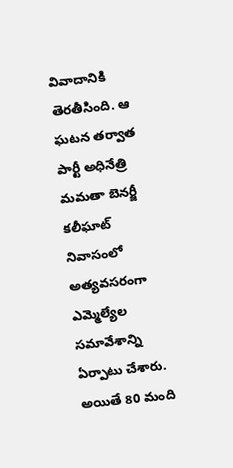వివాదానికి తెరతీసింది. ఆ ఘటన తర్వాత పార్టీ అధినేత్రి మమతా బెనర్జీ కలీఘాట్‌ నివాసంలో అత్యవసరంగా ఎమ్మెల్యేల సమావేశాన్ని ఏర్పాటు చేశారు. అయితే 80 మంది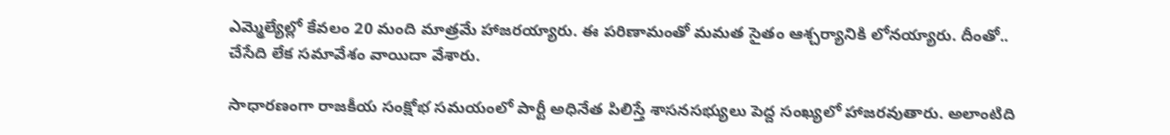ఎమ్మెల్యేల్లో కేవలం 20 మంది మాత్రమే హాజరయ్యారు. ఈ పరిణామంతో మమత సైతం ఆశ్చర్యానికి లోనయ్యారు. దీంతో.. చేసేది లేక సమావేశం వాయిదా వేశారు.

సాధారణంగా రాజకీయ సంక్షోభ సమయంలో పార్టీ అధినేత పిలిస్తే శాసనసభ్యులు పెద్ద సంఖ్యలో హాజరవుతారు. అలాంటిది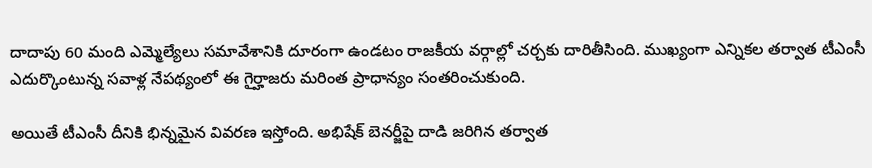దాదాపు 60 మంది ఎమ్మెల్యేలు సమావేశానికి దూరంగా ఉండటం రాజకీయ వర్గాల్లో చర్చకు దారితీసింది. ముఖ్యంగా ఎన్నికల తర్వాత టీఎంసీ ఎదుర్కొంటున్న సవాళ్ల నేపథ్యంలో ఈ గైర్హాజరు మరింత ప్రాధాన్యం సంతరించుకుంది.

అయితే టీఎంసీ దీనికి భిన్నమైన వివరణ ఇస్తోంది. అభిషేక్‌ బెనర్జీపై దాడి జరిగిన తర్వాత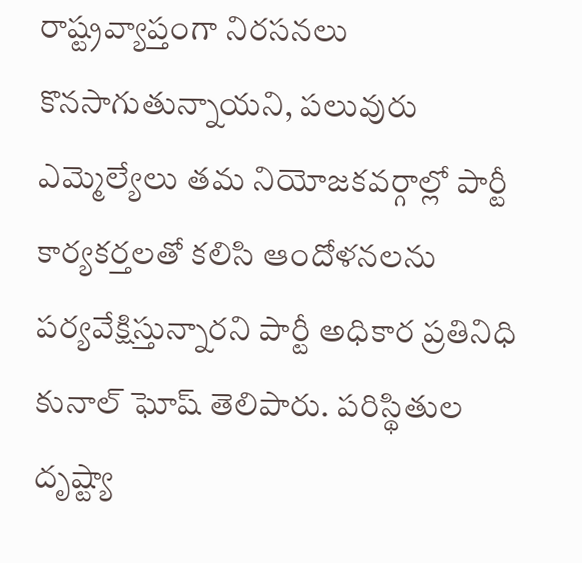రాష్ట్రవ్యాప్తంగా నిరసనలు కొనసాగుతున్నాయని, పలువురు ఎమ్మెల్యేలు తమ నియోజకవర్గాల్లో పార్టీ కార్యకర్తలతో కలిసి ఆందోళనలను పర్యవేక్షిస్తున్నారని పార్టీ అధికార ప్రతినిధి కునాల్‌ ఘోష్‌ తెలిపారు. పరిస్థితుల దృష్ట్యా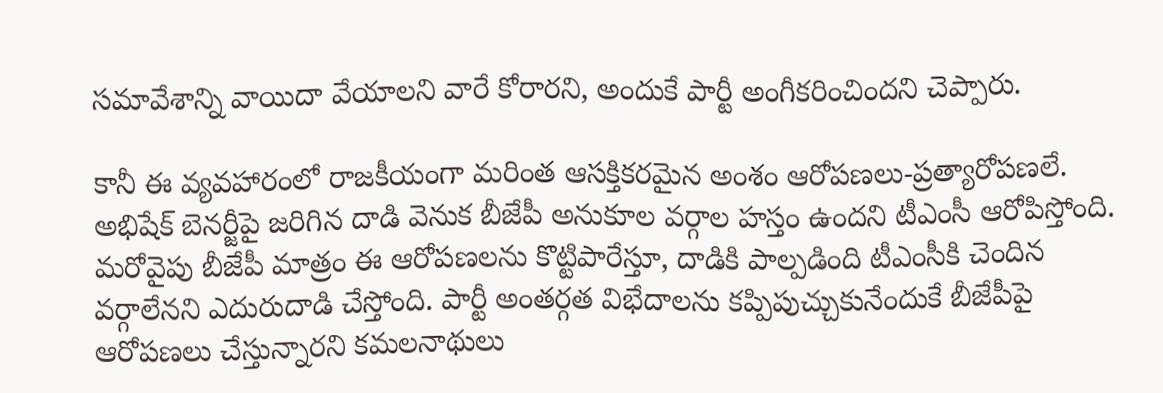సమావేశాన్ని వాయిదా వేయాలని వారే కోరారని, అందుకే పార్టీ అంగీకరించిందని చెప్పారు.

కానీ ఈ వ్యవహారంలో రాజకీయంగా మరింత ఆసక్తికరమైన అంశం ఆరోపణలు-ప్రత్యారోపణలే. అభిషేక్‌ బెనర్జీపై జరిగిన దాడి వెనుక బీజేపీ అనుకూల వర్గాల హస్తం ఉందని టీఎంసీ ఆరోపిస్తోంది. మరోవైపు బీజేపీ మాత్రం ఈ ఆరోపణలను కొట్టిపారేస్తూ, దాడికి పాల్పడింది టీఎంసీకి చెందిన వర్గాలేనని ఎదురుదాడి చేస్తోంది. పార్టీ అంతర్గత విభేదాలను కప్పిపుచ్చుకునేందుకే బీజేపీపై ఆరోపణలు చేస్తున్నారని కమలనాథులు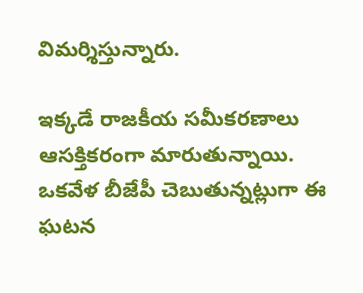విమర్శిస్తున్నారు.

ఇక్కడే రాజకీయ సమీకరణాలు ఆసక్తికరంగా మారుతున్నాయి. ఒకవేళ బీజేపీ చెబుతున్నట్లుగా ఈ ఘటన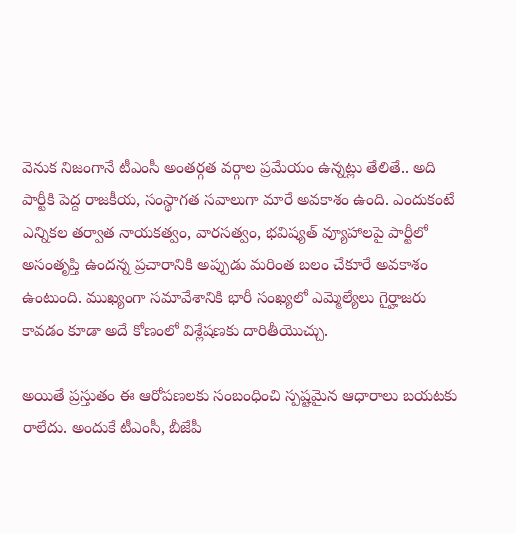వెనుక నిజంగానే టీఎంసీ అంతర్గత వర్గాల ప్రమేయం ఉన్నట్లు తేలితే.. అది పార్టీకి పెద్ద రాజకీయ, సంస్థాగత సవాలుగా మారే అవకాశం ఉంది. ఎందుకంటే ఎన్నికల తర్వాత నాయకత్వం, వారసత్వం, భవిష్యత్‌ వ్యూహాలపై పార్టీలో అసంతృప్తి ఉందన్న ప్రచారానికి అప్పుడు మరింత బలం చేకూరే అవకాశం ఉంటుంది. ముఖ్యంగా సమావేశానికి భారీ సంఖ్యలో ఎమ్మెల్యేలు గైర్హాజరు కావడం కూడా అదే కోణంలో విశ్లేషణకు దారితీయొచ్చు.

అయితే ప్రస్తుతం ఈ ఆరోపణలకు సంబంధించి స్పష్టమైన ఆధారాలు బయటకు రాలేదు. అందుకే టీఎంసీ, బీజేపీ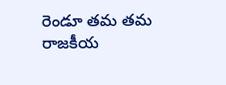రెండూ తమ తమ రాజకీయ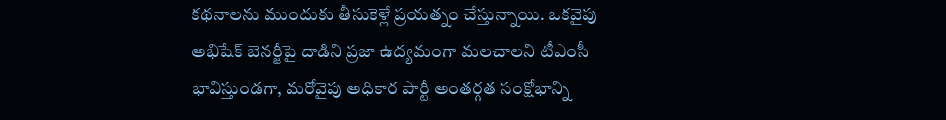కథనాలను ముందుకు తీసుకెళ్లే ప్రయత్నం చేస్తున్నాయి. ఒకవైపు అభిషేక్‌ బెనర్జీపై దాడిని ప్రజా ఉద్యమంగా మలచాలని టీఎంసీ భావిస్తుండగా, మరోవైపు అధికార పార్టీ అంతర్గత సంక్షోభాన్ని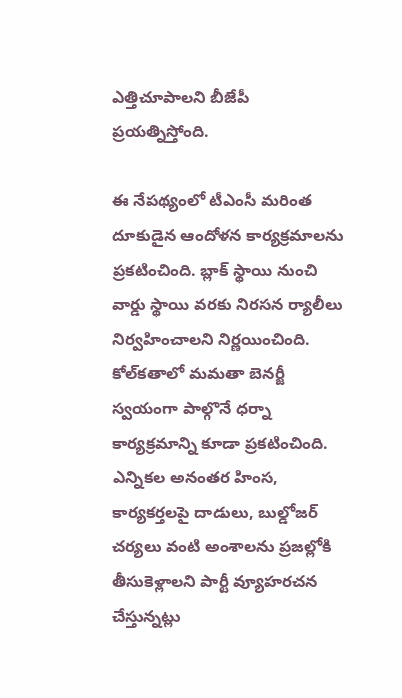ఎత్తిచూపాలని బీజేపీ ప్రయత్నిస్తోంది.

ఈ నేపథ్యంలో టీఎంసీ మరింత దూకుడైన ఆందోళన కార్యక్రమాలను ప్రకటించింది. బ్లాక్‌ స్థాయి నుంచి వార్డు స్థాయి వరకు నిరసన ర్యాలీలు నిర్వహించాలని నిర్ణయించింది. కోల్‌కతాలో మమతా బెనర్జీ స్వయంగా పాల్గొనే ధర్నా కార్యక్రమాన్ని కూడా ప్రకటించింది. ఎన్నికల అనంతర హింస, కార్యకర్తలపై దాడులు, బుల్డోజర్‌ చర్యలు వంటి అంశాలను ప్రజల్లోకి తీసుకెళ్లాలని పార్టీ వ్యూహరచన చేస్తున్నట్లు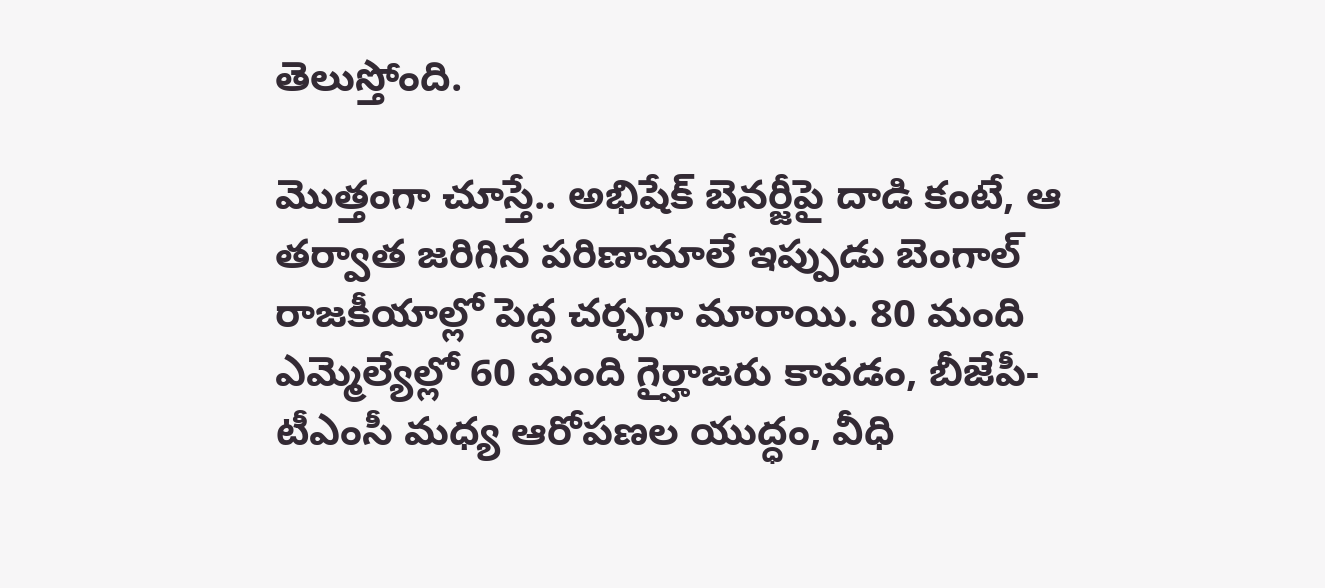తెలుస్తోంది.

మొత్తంగా చూస్తే.. అభిషేక్‌ బెనర్జీపై దాడి కంటే, ఆ తర్వాత జరిగిన పరిణామాలే ఇప్పుడు బెంగాల్‌ రాజకీయాల్లో పెద్ద చర్చగా మారాయి. 80 మంది ఎమ్మెల్యేల్లో 60 మంది గైర్హాజరు కావడం, బీజేపీ-టీఎంసీ మధ్య ఆరోపణల యుద్ధం, వీధి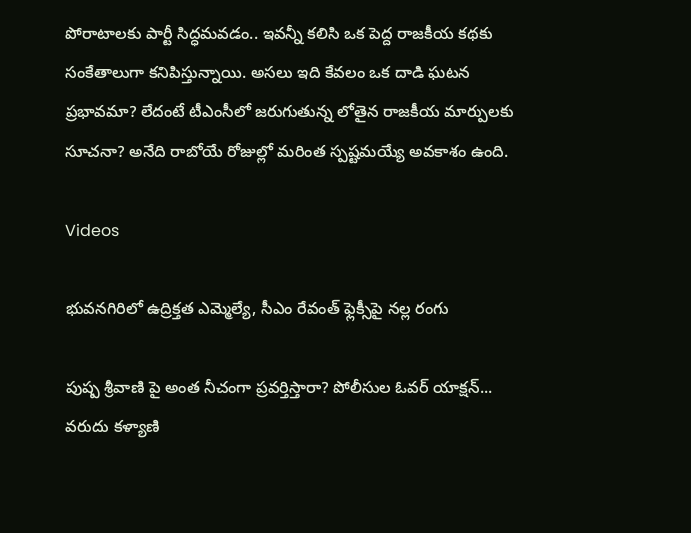పోరాటాలకు పార్టీ సిద్ధమవడం.. ఇవన్నీ కలిసి ఒక పెద్ద రాజకీయ కథకు సంకేతాలుగా కనిపిస్తున్నాయి. అసలు ఇది కేవలం ఒక దాడి ఘటన ప్రభావమా? లేదంటే టీఎంసీలో జరుగుతున్న లోతైన రాజకీయ మార్పులకు సూచనా? అనేది రాబోయే రోజుల్లో మరింత స్పష్టమయ్యే అవకాశం ఉంది.

Videos

భువనగిరిలో ఉద్రిక్తత ఎమ్మెల్యే, సీఎం రేవంత్ ఫ్లెక్సీపై నల్ల రంగు

పుష్ప శ్రీవాణి పై అంత నీచంగా ప్రవర్తిస్తారా? పోలీసుల ఓవర్ యాక్షన్... వరుదు కళ్యాణి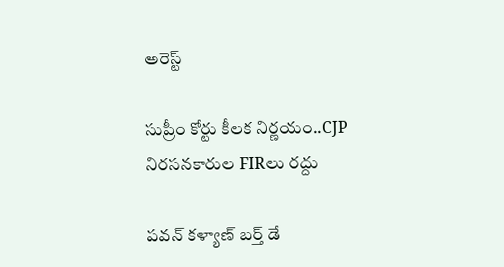అరెస్ట్

సుప్రీం కోర్టు కీలక నిర్ణయం..CJP నిరసనకారుల FIRలు రద్దు

పవన్ కళ్యాణ్ బర్త్ డే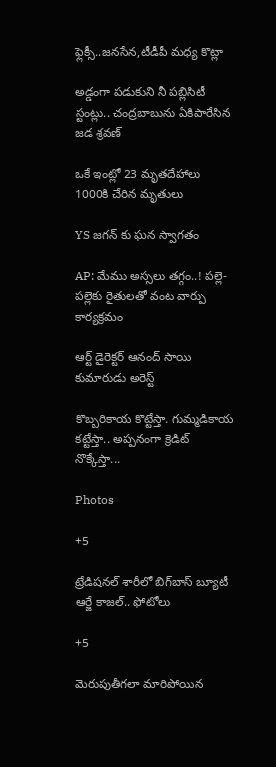ఫ్లెక్సీ..జనసేన,టీడీపీ మధ్య కొట్లా

అడ్డంగా పడుకుని నీ పబ్లిసిటీ స్టంట్లు.. చంద్రబాబును ఏకిపారేసిన జడ శ్రవణ్

ఒకే ఇంట్లో 23 మృతదేహాలు 1000కి చేరిన మృతులు

YS జగన్ కు ఘన స్వాగతం

AP: మేము అస్సలు తగ్గం..! పల్లె-పల్లెకు రైతులతో వంట వార్పు కార్యక్రమం

ఆర్ట్ డైరెక్టర్ ఆనంద్ సాయి కుమారుడు అరెస్ట్

కొబ్బరికాయ కొట్టేస్తా. గుమ్మడికాయ కట్టేస్తా.. అప్పనంగా క్రెడిట్ నొక్కేస్తా...

Photos

+5

ట్రేడిషనల్ శారీలో బిగ్‌బాస్‌ బ్యూటీ ఆర్జే కాజల్.. ఫోటోలు

+5

మెరుపుతీగలా మారిపోయిన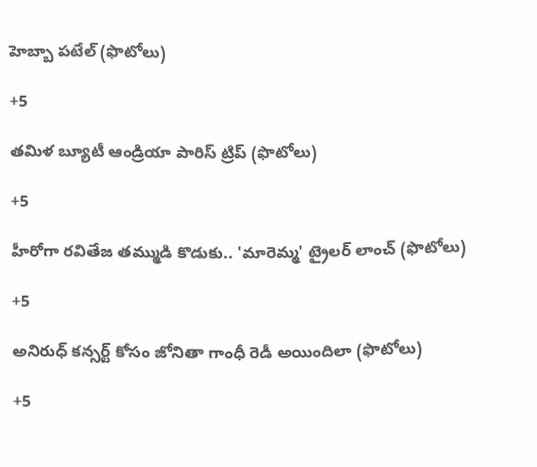హెబ్బా పటేల్ (ఫొటోలు)

+5

తమిళ బ్యూటీ ఆండ్రియా పారిస్ ట్రిప్ (ఫొటోలు)

+5

హీరోగా రవితేజ తమ్ముడి కొడుకు.. 'మారెమ్మ' ట్రైలర్ లాంచ్ (ఫొటోలు)

+5

అనిరుధ్ కన్సర్ట్ కోసం జోనితా గాంధీ రెడీ అయిందిలా (ఫొటోలు)

+5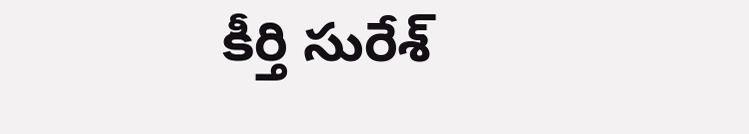కీర్తి సురేశ్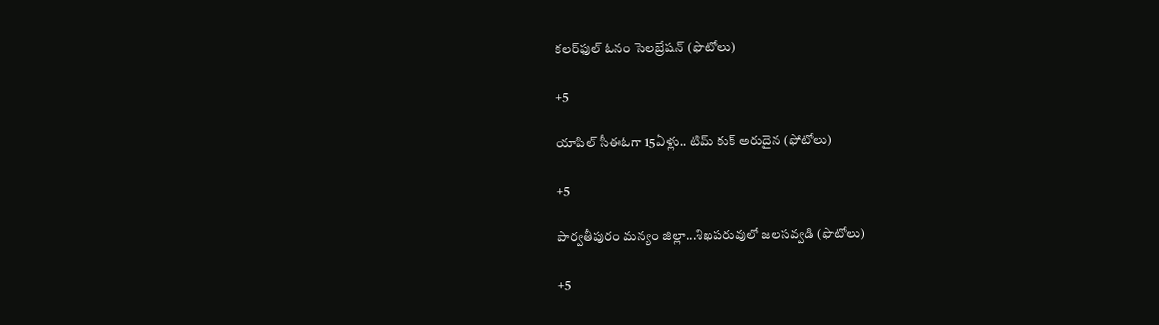కలర్‌ఫుల్ ఓనం సెలబ్రేషన్ (ఫొటోలు)

+5

యాపిల్ సీఈఓగా 15ఏళ్లు.. టిమ్ కుక్ అరుదైన (ఫోటోలు)

+5

పార్వతీపురం మన్యం జిల్లా...శిఖపరువులో జలసవ్వడి (ఫొటోలు)

+5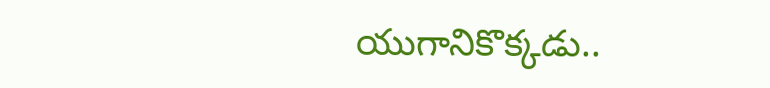యుగానికొక్కడు..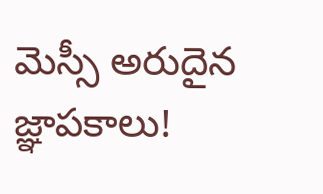మెస్సీ అరుదైన జ్ఞాపకాలు!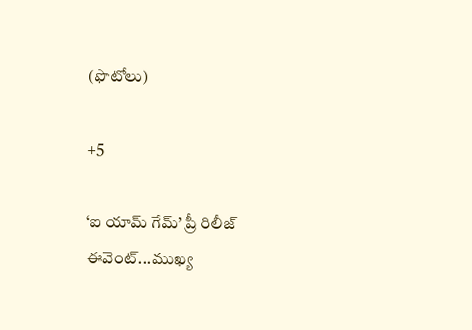(ఫొటోలు)

+5

‘ఐ యామ్‌ గేమ్‌’ ప్రీ రిలీజ్‌ ఈవెంట్‌...ముఖ్య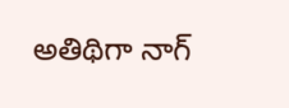అతిథిగా నాగ్‌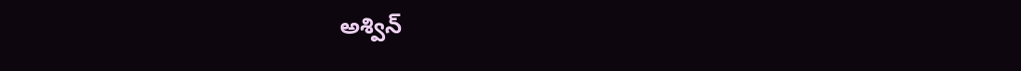అశ్విన్‌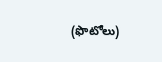(ఫొటోలు)